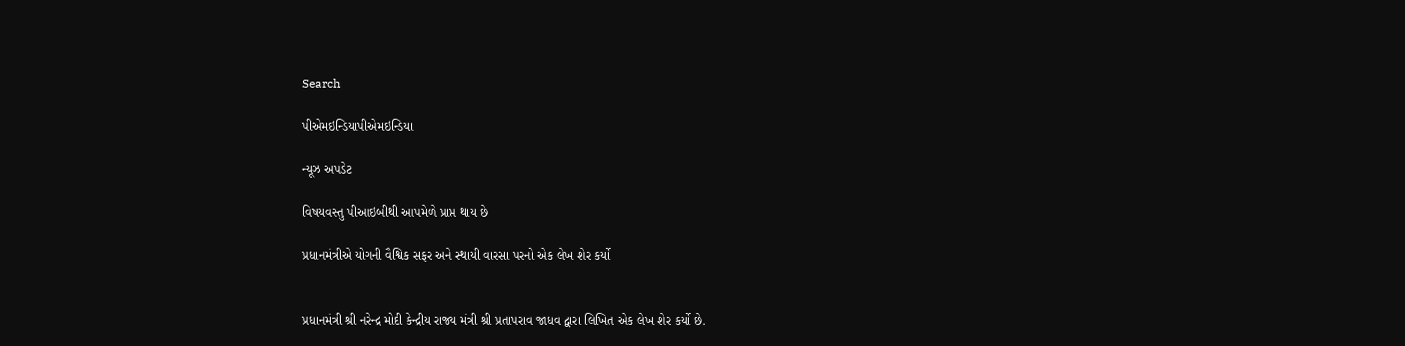Search

પીએમઇન્ડિયાપીએમઇન્ડિયા

ન્યૂઝ અપડેટ

વિષયવસ્તુ પીઆઇબીથી આપમેળે પ્રાપ્ત થાય છે

પ્રધાનમંત્રીએ યોગની વૈશ્વિક સફર અને સ્થાયી વારસા પરનો એક લેખ શેર કર્યો


પ્રધાનમંત્રી શ્રી નરેન્દ્ર મોદી કેન્દ્રીય રાજ્ય મંત્રી શ્રી પ્રતાપરાવ જાધવ દ્વારા લિખિત એક લેખ શેર કર્યો છે.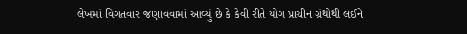લેખમાં વિગતવાર જણાવવામાં આવ્યું છે કે કેવી રીતે યોગ પ્રાચીન ગ્રંથોથી લઈને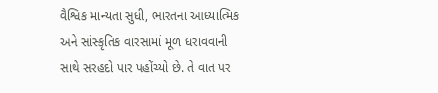વૈશ્વિક માન્યતા સુધી, ભારતના આધ્યાત્મિક અને સાંસ્કૃતિક વારસામાં મૂળ ધરાવવાની સાથે સરહદો પાર પહોંચ્યો છે. તે વાત પર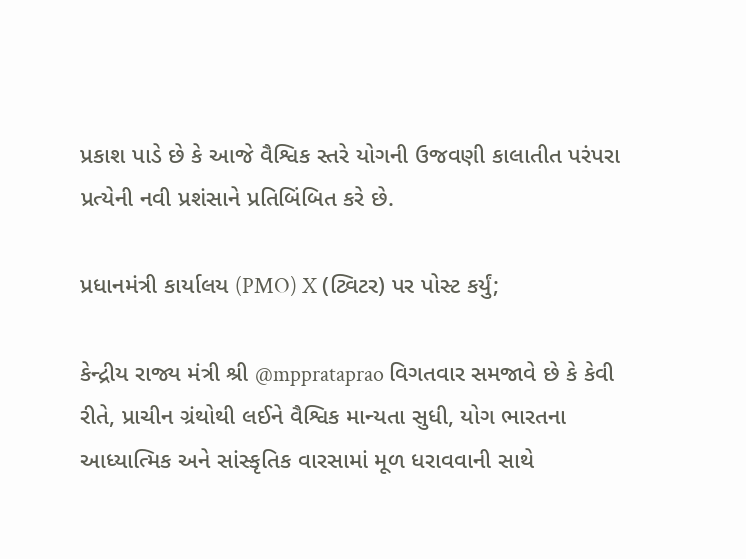પ્રકાશ પાડે છે કે આજે વૈશ્વિક સ્તરે યોગની ઉજવણી કાલાતીત પરંપરા પ્રત્યેની નવી પ્રશંસાને પ્રતિબિંબિત કરે છે.

પ્રધાનમંત્રી કાર્યાલય (PMO) X (ટ્વિટર) પર પોસ્ટ કર્યું;

કેન્દ્રીય રાજ્ય મંત્રી શ્રી @mpprataprao વિગતવાર સમજાવે છે કે કેવી રીતે, પ્રાચીન ગ્રંથોથી લઈને વૈશ્વિક માન્યતા સુધી, યોગ ભારતના આધ્યાત્મિક અને સાંસ્કૃતિક વારસામાં મૂળ ધરાવવાની સાથે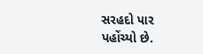સરહદો પાર પહોંચ્યો છે.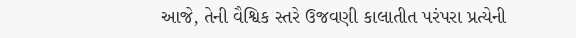આજે, તેની વૈશ્વિક સ્તરે ઉજવણી કાલાતીત પરંપરા પ્રત્યેની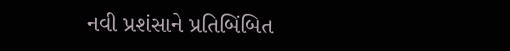નવી પ્રશંસાને પ્રતિબિંબિત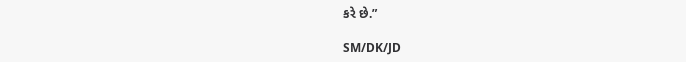કરે છે.”

SM/DK/JD